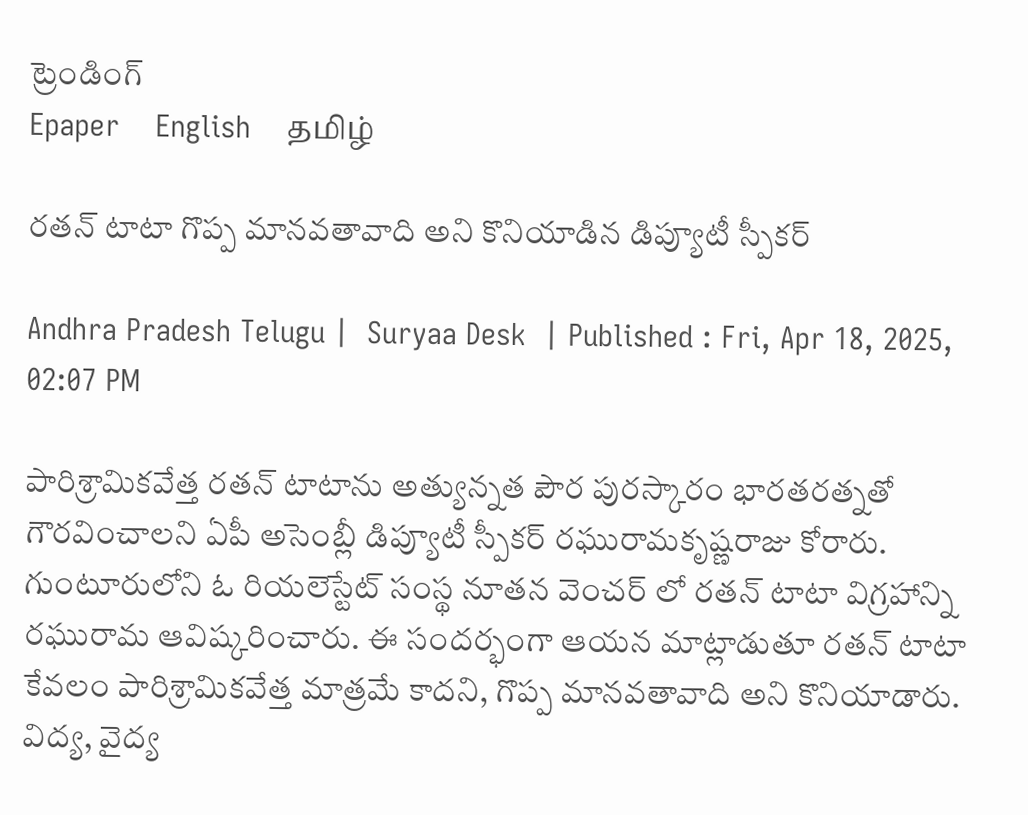ట్రెండింగ్
Epaper    English    தமிழ்

రతన్ టాటా గొప్ప మానవతావాది అని కొనియాడిన డిప్యూటీ స్పీకర్

Andhra Pradesh Telugu |  Suryaa Desk  | Published : Fri, Apr 18, 2025, 02:07 PM

పారిశ్రామికవేత్త రతన్ టాటాను అత్యున్నత పౌర పురస్కారం భారతరత్నతో గౌరవించాలని ఏపీ అసెంబ్లీ డిప్యూటీ స్పీకర్ రఘురామకృష్ణరాజు కోరారు. గుంటూరులోని ఓ రియలెస్టేట్ సంస్థ నూతన వెంచర్ లో రతన్ టాటా విగ్రహాన్ని రఘురామ ఆవిష్కరించారు. ఈ సందర్భంగా ఆయన మాట్లాడుతూ రతన్ టాటా కేవలం పారిశ్రామికవేత్త మాత్రమే కాదని, గొప్ప మానవతావాది అని కొనియాడారు. విద్య, వైద్య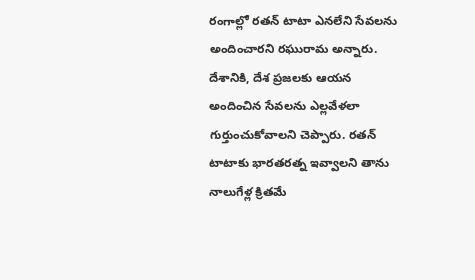రంగాల్లో రతన్ టాటా ఎనలేని సేవలను అందించారని రఘురామ అన్నారు. దేశానికి, దేశ ప్రజలకు ఆయన అందించిన సేవలను ఎల్లవేళలా గుర్తుంచుకోవాలని చెప్పారు. రతన్ టాటాకు భారతరత్న ఇవ్వాలని తాను నాలుగేళ్ల క్రితమే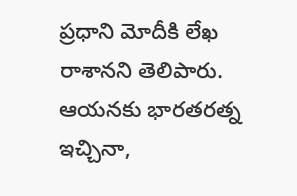ప్రధాని మోదీకి లేఖ రాశానని తెలిపారు. ఆయనకు భారతరత్న ఇచ్చినా,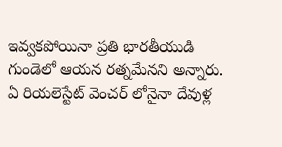ఇవ్వకపోయినా ప్రతి భారతీయుడి గుండెలో ఆయన రత్నమేనని అన్నారు. ఏ రియలెస్టేట్ వెంచర్ లోనైనా దేవుళ్ల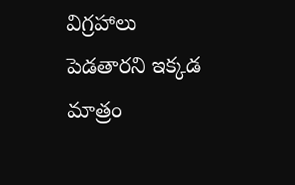విగ్రహాలు పెడతారని ఇక్కడ మాత్రం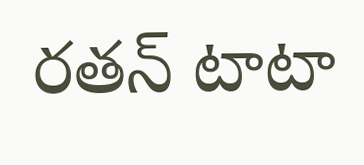రతన్ టాటా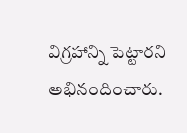విగ్రహాన్ని పెట్టారని అభినందించారు.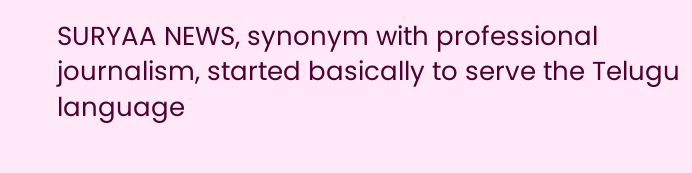SURYAA NEWS, synonym with professional journalism, started basically to serve the Telugu language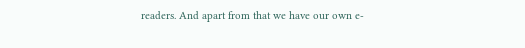readers. And apart from that we have our own e-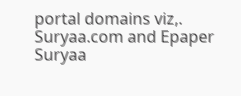portal domains viz,. Suryaa.com and Epaper Suryaa